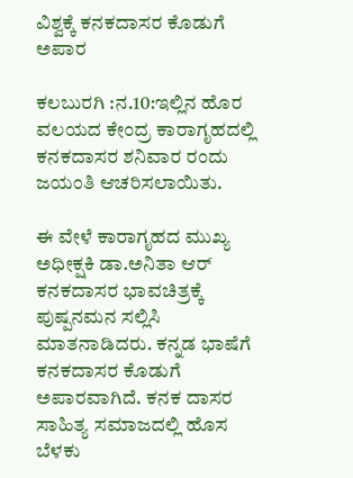ವಿಶ್ವಕ್ಕೆ ಕನಕದಾಸರ ಕೊಡುಗೆ ಅಪಾರ

ಕಲಬುರಗಿ :ನ.10:ಇಲ್ಲಿನ ಹೊರ ವಲಯದ ಕೇಂದ್ರ ಕಾರಾಗೃಹದಲ್ಲಿ ಕನಕದಾಸರ ಶನಿವಾರ ರಂದು ಜಯಂತಿ ಆಚರಿಸಲಾಯಿತು.

ಈ ವೇಳೆ ಕಾರಾಗೃಹದ ಮುಖ್ಯ ಅಧೀಕ್ಷಕಿ ಡಾ.ಅನಿತಾ ಆರ್ ಕನಕದಾಸರ ಭಾವಚಿತ್ರಕ್ಕೆ ಪುಷ್ಪನಮನ ಸಲ್ಲಿಸಿ ಮಾತನಾಡಿದರು. ಕನ್ನಡ ಭಾಷೆಗೆ ಕನಕದಾಸರ ಕೊಡುಗೆ ಅಪಾರವಾಗಿದೆ. ಕನಕ ದಾಸರ ಸಾಹಿತ್ಯ ಸಮಾಜದಲ್ಲಿ ಹೊಸ ಬೆಳಕು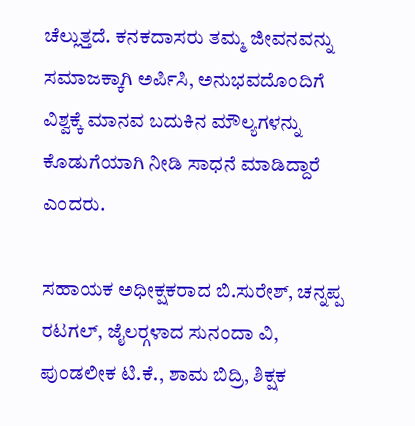ಚೆಲ್ಲುತ್ತದೆ. ಕನಕದಾಸರು ತಮ್ಮ ಜೀವನವನ್ನು ಸಮಾಜಕ್ಕಾಗಿ ಅರ್ಪಿಸಿ, ಅನುಭವದೊಂದಿಗೆ ವಿಶ್ವಕ್ಕೆ ಮಾನವ ಬದುಕಿನ ಮೌಲ್ಯಗಳನ್ನು ಕೊಡುಗೆಯಾಗಿ ನೀಡಿ ಸಾಧನೆ ಮಾಡಿದ್ದಾರೆ ಎಂದರು.

ಸಹಾಯಕ ಅಧೀಕ್ಷಕರಾದ ಬಿ.ಸುರೇಶ್, ಚನ್ನಪ್ಪ ರಟಗಲ್, ಜೈಲರ್‍ಗಳಾದ ಸುನಂದಾ ವಿ, ಪುಂಡಲೀಕ ಟಿ.ಕೆ., ಶಾಮ ಬಿದ್ರಿ, ಶಿಕ್ಷಕ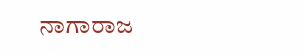ನಾಗಾರಾಜ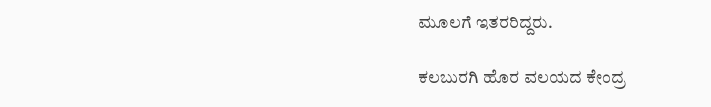ಮೂಲಗೆ ಇತರರಿದ್ದರು.

ಕಲಬುರಗಿ ಹೊರ ವಲಯದ ಕೇಂದ್ರ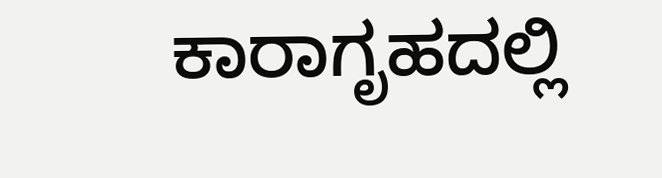ಕಾರಾಗೃಹದಲ್ಲಿ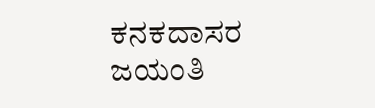ಕನಕದಾಸರ ಜಯಂತಿ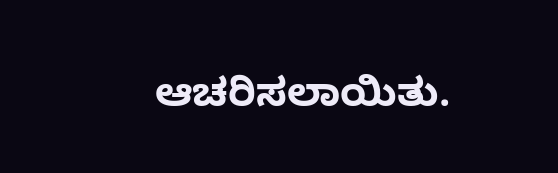ಆಚರಿಸಲಾಯಿತು.